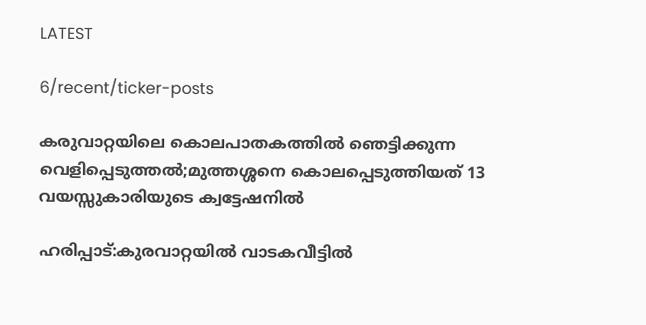LATEST

6/recent/ticker-posts

കരുവാറ്റയിലെ കൊലപാതകത്തില്‍ ഞെട്ടിക്കുന്ന വെളിപ്പെടുത്തല്‍;മുത്തശ്ശനെ കൊലപ്പെടുത്തിയത് 13 വയസ്സുകാരിയുടെ ക്വട്ടേഷനിൽ

ഹരിപ്പാട്:കുരവാറ്റയില്‍ വാടകവീട്ടില്‍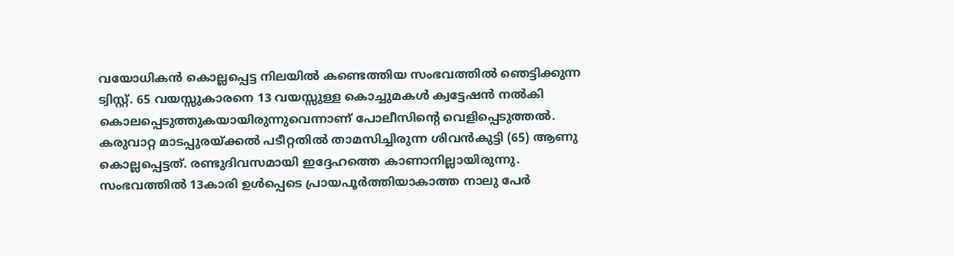വയോധികന്‍ കൊല്ലപ്പെട്ട നിലയില്‍ കണ്ടെത്തിയ സംഭവത്തില്‍ ഞെട്ടിക്കുന്ന ട്വിസ്റ്റ്. 65 വയസ്സുകാരനെ 13 വയസ്സുള്ള കൊച്ചുമകള്‍ ക്വട്ടേഷന്‍ നല്‍കി കൊലപ്പെടുത്തുകയായിരുന്നുവെന്നാണ് പോലീസിന്റെ വെളിപ്പെടുത്തല്‍.
കരുവാറ്റ മാടപ്പുരയ്ക്കല്‍ പടീറ്റതില്‍ താമസിച്ചിരുന്ന ശിവന്‍കുട്ടി (65) ആണു കൊല്ലപ്പെട്ടത്. രണ്ടുദിവസമായി ഇദ്ദേഹത്തെ കാണാനില്ലായിരുന്നു. സംഭവത്തില്‍ 13കാരി ഉള്‍പ്പെടെ പ്രായപൂര്‍ത്തിയാകാത്ത നാലു പേര്‍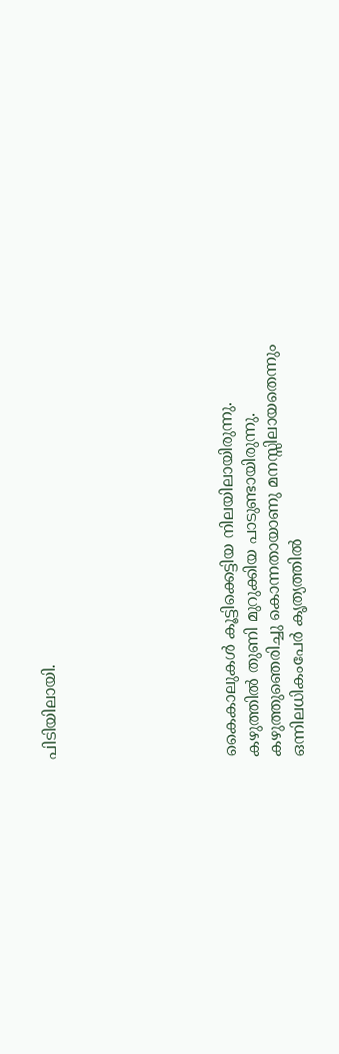പിടിയിലായി.







കൈകാലുകള്‍ കൂട്ടിക്കെട്ടിയ നിലയിലായിരുന്നു. കഴുത്തില്‍ തുണി മുറുക്കിയ പാടുണ്ടായിരുന്നു. കഴുത്തുഞെരിച്ചു കൊന്നതായാണു മനസ്സിലായതെന്നും ഒന്നിലധികംപേര്‍ കൃത്യത്തില്‍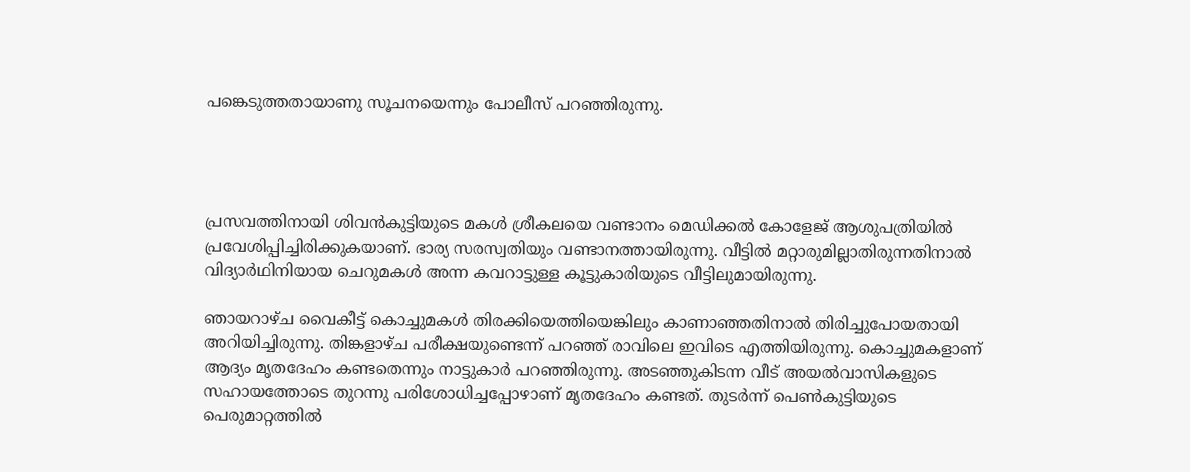പങ്കെടുത്തതായാണു സൂചനയെന്നും പോലീസ് പറഞ്ഞിരുന്നു.




പ്രസവത്തിനായി ശിവന്‍കുട്ടിയുടെ മകള്‍ ശ്രീകലയെ വണ്ടാനം മെഡിക്കല്‍ കോളേജ് ആശുപത്രിയില്‍ പ്രവേശിപ്പിച്ചിരിക്കുകയാണ്. ഭാര്യ സരസ്വതിയും വണ്ടാനത്തായിരുന്നു. വീട്ടില്‍ മറ്റാരുമില്ലാതിരുന്നതിനാല്‍ വിദ്യാര്‍ഥിനിയായ ചെറുമകള്‍ അന്ന കവറാട്ടുള്ള കൂട്ടുകാരിയുടെ വീട്ടിലുമായിരുന്നു.

ഞായറാഴ്ച വൈകീട്ട് കൊച്ചുമകള്‍ തിരക്കിയെത്തിയെങ്കിലും കാണാഞ്ഞതിനാല്‍ തിരിച്ചുപോയതായി അറിയിച്ചിരുന്നു. തിങ്കളാഴ്ച പരീക്ഷയുണ്ടെന്ന് പറഞ്ഞ് രാവിലെ ഇവിടെ എത്തിയിരുന്നു. കൊച്ചുമകളാണ് ആദ്യം മൃതദേഹം കണ്ടതെന്നും നാട്ടുകാര്‍ പറഞ്ഞിരുന്നു. അടഞ്ഞുകിടന്ന വീട് അയല്‍വാസികളുടെ സഹായത്തോടെ തുറന്നു പരിശോധിച്ചപ്പോഴാണ് മൃതദേഹം കണ്ടത്. തുടര്‍ന്ന് പെണ്‍കുട്ടിയുടെ പെരുമാറ്റത്തില്‍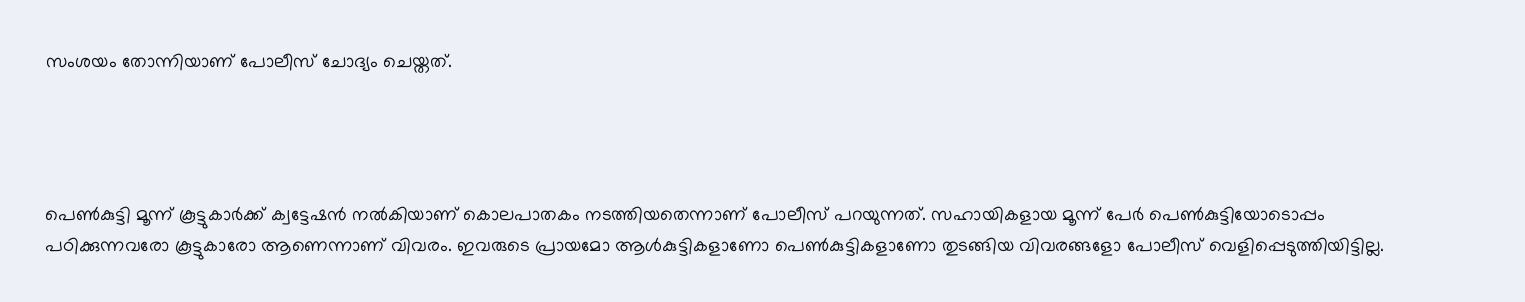സംശയം തോന്നിയാണ് പോലീസ് ചോദ്യം ചെയ്തത്.




പെണ്‍കുട്ടി മൂന്ന് കൂട്ടുകാര്‍ക്ക് ക്വട്ടേഷന്‍ നല്‍കിയാണ് കൊലപാതകം നടത്തിയതെന്നാണ് പോലീസ് പറയുന്നത്. സഹായികളായ മൂന്ന് പേര്‍ പെണ്‍കുട്ടിയോടൊപ്പം പഠിക്കുന്നവരോ കൂട്ടുകാരോ ആണെന്നാണ് വിവരം. ഇവരുടെ പ്രായമോ ആള്‍കുട്ടികളാണോ പെണ്‍കുട്ടികളാണോ തുടങ്ങിയ വിവരങ്ങളോ പോലീസ് വെളിപ്പെടുത്തിയിട്ടില്ല.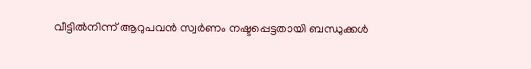വീട്ടില്‍നിന്ന് ആറുപവന്‍ സ്വര്‍ണം നഷ്ടപ്പെട്ടതായി ബന്ധുക്കള്‍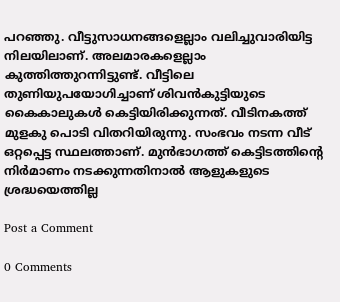പറഞ്ഞു. വീട്ടുസാധനങ്ങളെല്ലാം വലിച്ചുവാരിയിട്ട നിലയിലാണ്. അലമാരകളെല്ലാം കുത്തിത്തുറന്നിട്ടുണ്ട്. വീട്ടിലെ തുണിയുപയോഗിച്ചാണ് ശിവന്‍കുട്ടിയുടെ കൈകാലുകള്‍ കെട്ടിയിരിക്കുന്നത്. വീടിനകത്ത് മുളകു പൊടി വിതറിയിരുന്നു. സംഭവം നടന്ന വീട് ഒറ്റപ്പെട്ട സ്ഥലത്താണ്. മുന്‍ഭാഗത്ത് കെട്ടിടത്തിന്റെ നിര്‍മാണം നടക്കുന്നതിനാല്‍ ആളുകളുടെ ശ്രദ്ധയെത്തില്ല

Post a Comment

0 Comments